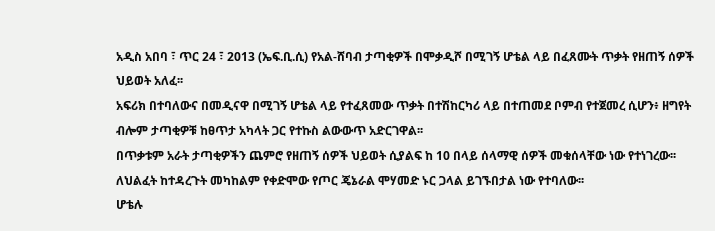አዲስ አበባ ፣ ጥር 24 ፣ 2013 (ኤፍ.ቢ.ሲ) የአል-ሸባብ ታጣቂዎች በሞቃዲሾ በሚገኝ ሆቴል ላይ በፈጸሙት ጥቃት የዘጠኝ ሰዎች ህይወት አለፈ፡፡
አፍሪክ በተባለውና በመዲናዋ በሚገኝ ሆቴል ላይ የተፈጸመው ጥቃት በተሽከርካሪ ላይ በተጠመደ ቦምብ የተጀመረ ሲሆን፥ ዘግየት ብሎም ታጣቂዎቹ ከፀጥታ አካላት ጋር የተኩስ ልውውጥ አድርገዋል፡፡
በጥቃቱም አራት ታጣቂዎችን ጨምሮ የዘጠኝ ሰዎች ህይወት ሲያልፍ ከ 10 በላይ ሰላማዊ ሰዎች መቁሰላቸው ነው የተነገረው፡፡
ለህልፈት ከተዳረጉት መካከልም የቀድሞው የጦር ጄኔራል ሞሃመድ ኑር ጋላል ይገኙበታል ነው የተባለው፡፡
ሆቴሉ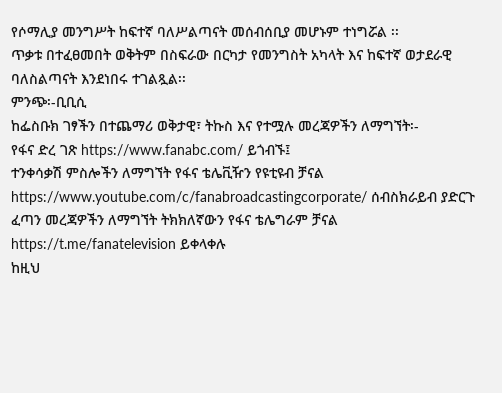የሶማሊያ መንግሥት ከፍተኛ ባለሥልጣናት መሰብሰቢያ መሆኑም ተነግሯል ፡፡
ጥቃቱ በተፈፀመበት ወቅትም በስፍራው በርካታ የመንግስት አካላት እና ከፍተኛ ወታደራዊ ባለስልጣናት እንደነበሩ ተገልጿል፡፡
ምንጭ፡-ቢቢሲ
ከፌስቡክ ገፃችን በተጨማሪ ወቅታዊ፣ ትኩስ እና የተሟሉ መረጃዎችን ለማግኘት፡-
የፋና ድረ ገጽ https://www.fanabc.com/ ይጎብኙ፤
ተንቀሳቃሽ ምስሎችን ለማግኘት የፋና ቴሌቪዥን የዩቲዩብ ቻናል https://www.youtube.com/c/fanabroadcastingcorporate/ ሰብስክራይብ ያድርጉ
ፈጣን መረጃዎችን ለማግኘት ትክክለኛውን የፋና ቴሌግራም ቻናል https://t.me/fanatelevision ይቀላቀሉ
ከዚህ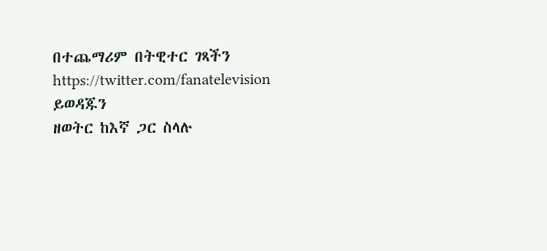በተጨማሪም በትዊተር ገጻችን https://twitter.com/fanatelevision ይወዳጁን
ዘወትር ከእኛ ጋር ስላሉ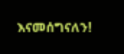እናመሰግናለን!